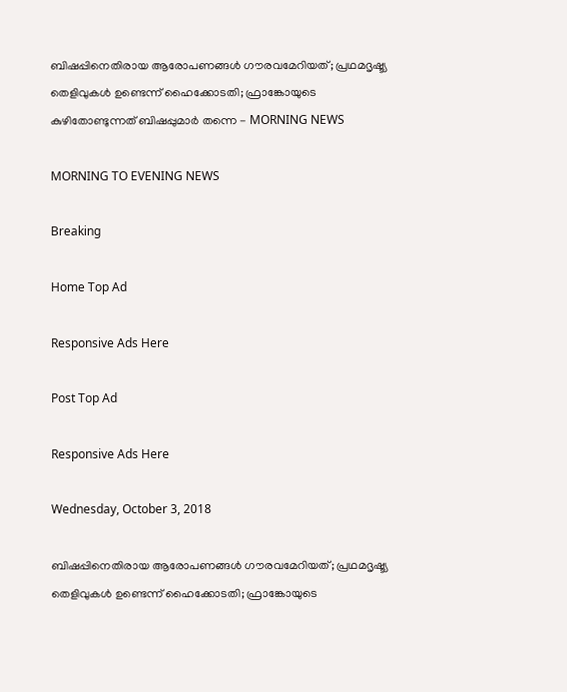ബിഷപ്പിനെതിരായ ആരോപണങ്ങള്‍ ഗൗരവമേറിയത്; പ്രഥമദൃഷ്ട്യ തെളിവുകള്‍ ഉണ്ടെന്ന് ഹൈക്കോടതി; ഫ്രാങ്കോയുടെ കുഴിതോണ്ടുന്നത് ബിഷപ്പുമാര്‍ തന്നെ - MORNING NEWS

MORNING TO EVENING NEWS

Breaking

Home Top Ad

Responsive Ads Here

Post Top Ad

Responsive Ads Here

Wednesday, October 3, 2018

ബിഷപ്പിനെതിരായ ആരോപണങ്ങള്‍ ഗൗരവമേറിയത്; പ്രഥമദൃഷ്ട്യ തെളിവുകള്‍ ഉണ്ടെന്ന് ഹൈക്കോടതി; ഫ്രാങ്കോയുടെ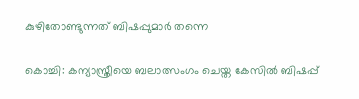കുഴിതോണ്ടുന്നത് ബിഷപ്പുമാര്‍ തന്നെ

കൊച്ചി: കന്യാസ്ത്രീയെ ബലാത്സംഗം ചെയ്ത കേസില്‍ ബിഷപ്പ്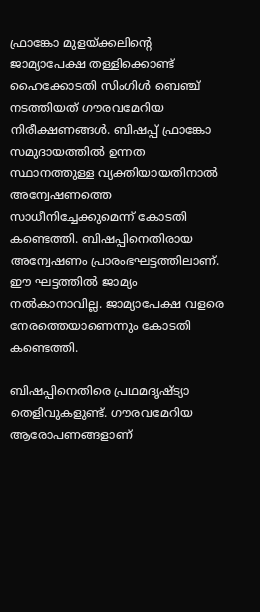ഫ്രാങ്കോ മുളയ്ക്കലിന്റെ ജാമ്യാപേക്ഷ തള്ളിക്കൊണ്ട് ഹൈക്കോടതി സിംഗിള്‍ ബെഞ്ച് നടത്തിയത് ഗൗരവമേറിയ നിരീക്ഷണങ്ങള്‍. ബിഷപ്പ് ഫ്രാങ്കോ സമുദായത്തില്‍ ഉന്നത സ്ഥാനത്തുള്ള വ്യക്തിയായതിനാല്‍ അന്വേഷണത്തെ സാധീനിച്ചേക്കുമെന്ന് കോടതി കണ്ടെത്തി. ബിഷപ്പിനെതിരായ അന്വേഷണം പ്രാരംഭഘട്ടത്തിലാണ്. ഈ ഘട്ടത്തില്‍ ജാമ്യം നല്‍കാനാവില്ല. ജാമ്യാപേക്ഷ വളരെ നേരത്തെയാണെന്നും കോടതി കണ്ടെത്തി.

ബിഷപ്പിനെതിരെ പ്രഥമദൃഷ്ട്യാ തെളിവുകളുണ്ട്. ഗൗരവമേറിയ ആരോപണങ്ങളാണ്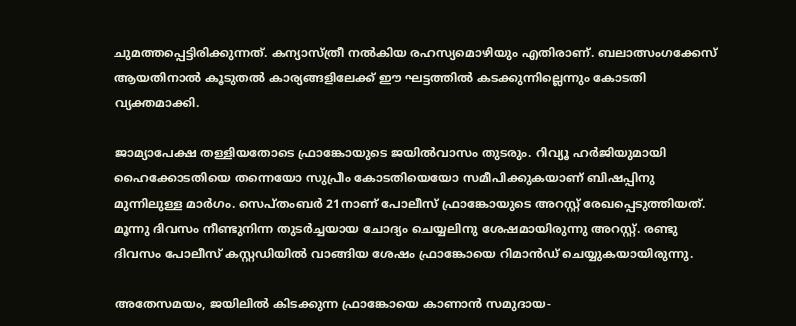ചുമത്തപ്പെട്ടിരിക്കുന്നത്. കന്യാസ്ത്രീ നല്‍കിയ രഹസ്യമൊഴിയും എതിരാണ്. ബലാത്സംഗക്കേസ് ആയതിനാല്‍ കൂടുതല്‍ കാര്യങ്ങളിലേക്ക് ഈ ഘട്ടത്തില്‍ കടക്കുന്നില്ലെന്നും കോടതി വ്യക്തമാക്കി.

ജാമ്യാപേക്ഷ തള്ളിയതോടെ ഫ്രാങ്കോയുടെ ജയില്‍വാസം തുടരും. റിവ്യൂ ഹര്‍ജിയുമായി ഹൈക്കോടതിയെ തന്നെയോ സുപ്രീം കോടതിയെയോ സമീപിക്കുകയാണ് ബിഷപ്പിനു മുന്നിലുള്ള മാര്‍ഗം. സെപ്തംബര്‍ 21നാണ് പോലീസ് ഫ്രാങ്കോയുടെ അറസ്റ്റ് രേഖപ്പെടുത്തിയത്. മൂന്നു ദിവസം നീണ്ടുനിന്ന തുടര്‍ച്ചയായ ചോദ്യം ചെയ്യലിനു ശേഷമായിരുന്നു അറസ്റ്റ്. രണ്ടു ദിവസം പോലീസ് കസ്റ്റഡിയില്‍ വാങ്ങിയ ശേഷം ഫ്രാങ്കോയെ റിമാന്‍ഡ് ചെയ്യുകയായിരുന്നു.

അതേസമയം, ജയിലില്‍ കിടക്കുന്ന ഫ്രാങ്കോയെ കാണാന്‍ സമുദായ-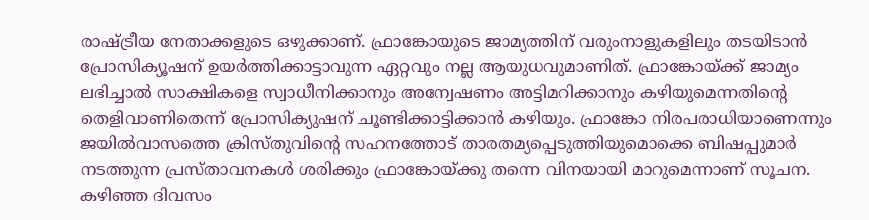രാഷ്ട്രീയ നേതാക്കളുടെ ഒഴുക്കാണ്. ഫ്രാങ്കോയുടെ ജാമ്യത്തിന് വരുംനാളുകളിലും തടയിടാന്‍ പ്രോസിക്യൂഷന് ഉയര്‍ത്തിക്കാട്ടാവുന്ന ഏറ്റവും നല്ല ആയുധവുമാണിത്. ഫ്രാങ്കോയ്ക്ക് ജാമ്യം ലഭിച്ചാല്‍ സാക്ഷികളെ സ്വാധീനിക്കാനും അന്വേഷണം അട്ടിമറിക്കാനും കഴിയുമെന്നതിന്റെ തെളിവാണിതെന്ന് പ്രോസിക്യുഷന് ചൂണ്ടിക്കാട്ടിക്കാന്‍ കഴിയും. ഫ്രാങ്കോ നിരപരാധിയാണെന്നും ജയില്‍വാസത്തെ ക്രിസ്തുവിന്റെ സഹനത്തോട് താരതമ്യപ്പെടുത്തിയുമൊക്കെ ബിഷപ്പുമാര്‍ നടത്തുന്ന പ്രസ്താവനകള്‍ ശരിക്കും ഫ്രാങ്കോയ്ക്കു തന്നെ വിനയായി മാറുമെന്നാണ് സൂചന. കഴിഞ്ഞ ദിവസം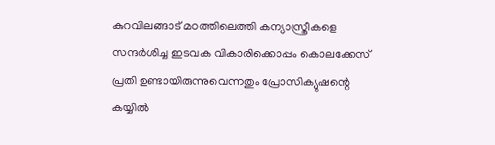കുറവിലങ്ങാട് മഠത്തിലെത്തി കന്യാസ്ത്രീകളെ സന്ദര്‍ശിച്ച ഇടവക വികാരിക്കൊപ്പം കൊലക്കേസ് പ്രതി ഉണ്ടായിരുന്നുവെന്നതും പ്രോസിക്യുഷന്റെ കയ്യില്‍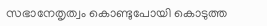സഭാനേതൃത്വം കൊണ്ടുപോയി കൊടുത്ത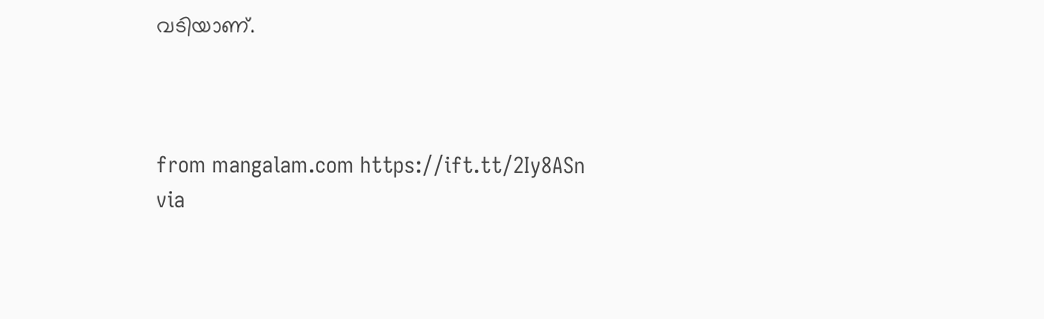വടിയാണ്.



from mangalam.com https://ift.tt/2Iy8ASn
via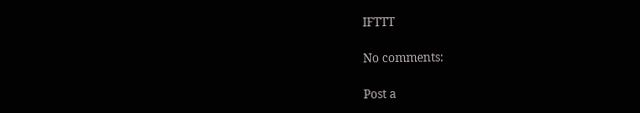IFTTT

No comments:

Post a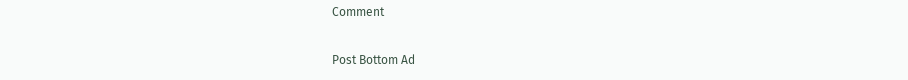Comment

Post Bottom Ad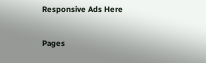Responsive Ads Here

Pages